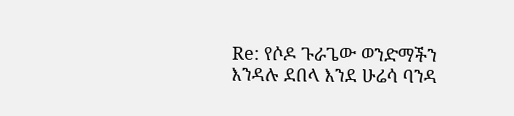Re: የሶዶ ጉራጌው ወንድማችን እንዳሉ ደበላ እንደ ሁሬሳ ባንዳ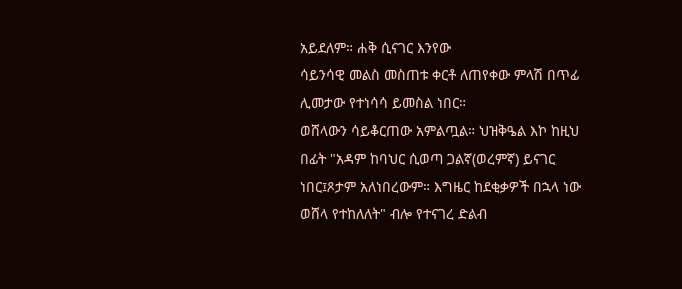አይደለም። ሐቅ ሲናገር እንየው
ሳይንሳዊ መልስ መስጠቱ ቀርቶ ለጠየቀው ምላሽ በጥፊ ሊመታው የተነሳሳ ይመስል ነበር።
ወሸላውን ሳይቆርጠው አምልጧል። ህዝቅዔል እኮ ከዚህ በፊት "አዳም ከባህር ሲወጣ ጋልኛ(ወረምኛ) ይናገር ነበር፤ጾታም አለነበረውም። እግዜር ከደቂቃዎች በኋላ ነው ወሸላ የተከለለት" ብሎ የተናገረ ድልብ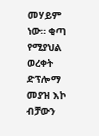መሃይም ነው። ቂጣ የሚያህል ወረቀት ድፕሎማ መያዝ እኮ ብቻውን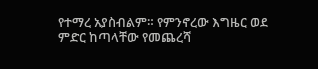የተማረ አያስብልም። የምንኖረው እግዜር ወደ ምድር ከጣላቸው የመጨረሻ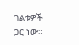ገልቱዎች ጋር ነው።